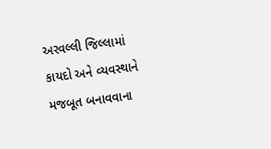અરવલ્લી જિલ્લામાં કાયદો અને વ્યવસ્થાને મજબૂત બનાવવાના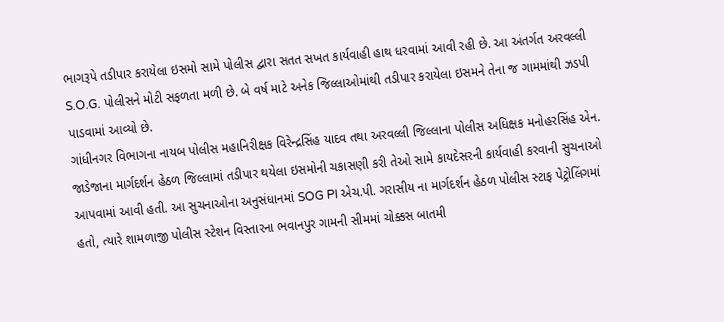ભાગરૂપે તડીપાર કરાયેલા ઇસમો સામે પોલીસ દ્વારા સતત સખત કાર્યવાહી હાથ ધરવામાં આવી રહી છે. આ અંતર્ગત અરવલ્લી S.O.G. પોલીસને મોટી સફળતા મળી છે. બે વર્ષ માટે અનેક જિલ્લાઓમાંથી તડીપાર કરાયેલા ઇસમને તેના જ ગામમાંથી ઝડપી પાડવામાં આવ્યો છે.
ગાંધીનગર વિભાગના નાયબ પોલીસ મહાનિરીક્ષક વિરેન્દ્રસિંહ યાદવ તથા અરવલ્લી જિલ્લાના પોલીસ અધિક્ષક મનોહરસિંહ એન. જાડેજાના માર્ગદર્શન હેઠળ જિલ્લામાં તડીપાર થયેલા ઇસમોની ચકાસણી કરી તેઓ સામે કાયદેસરની કાર્યવાહી કરવાની સુચનાઓ આપવામાં આવી હતી. આ સુચનાઓના અનુસંધાનમાં SOG PI એચ.પી. ગરાસીય ના માર્ગદર્શન હેઠળ પોલીસ સ્ટાફ પેટ્રોલિંગમાં હતો, ત્યારે શામળાજી પોલીસ સ્ટેશન વિસ્તારના ભવાનપુર ગામની સીમમાં ચોક્કસ બાતમી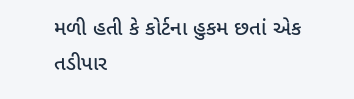મળી હતી કે કોર્ટના હુકમ છતાં એક તડીપાર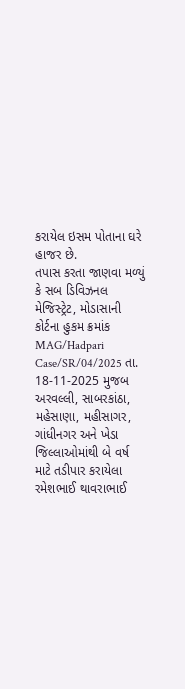કરાયેલ ઇસમ પોતાના ઘરે હાજર છે.
તપાસ કરતા જાણવા મળ્યું કે સબ ડિવિઝનલ મેજિસ્ટ્રેટ, મોડાસાની કોર્ટના હુકમ ક્રમાંક MAG/Hadpari Case/SR/04/2025 તા. 18-11-2025 મુજબ અરવલ્લી, સાબરકાંઠા, મહેસાણા, મહીસાગર, ગાંધીનગર અને ખેડા જિલ્લાઓમાંથી બે વર્ષ માટે તડીપાર કરાયેલા રમેશભાઈ થાવરાભાઈ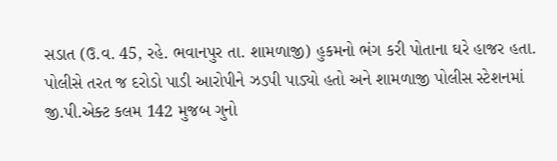સડાત (ઉ.વ. 45, રહે. ભવાનપુર તા. શામળાજી) હુકમનો ભંગ કરી પોતાના ઘરે હાજર હતા. પોલીસે તરત જ દરોડો પાડી આરોપીને ઝડપી પાડ્યો હતો અને શામળાજી પોલીસ સ્ટેશનમાં જી.પી.એક્ટ કલમ 142 મુજબ ગુનો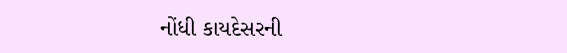નોંધી કાયદેસરની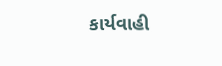કાર્યવાહી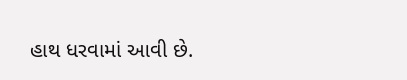હાથ ધરવામાં આવી છે.